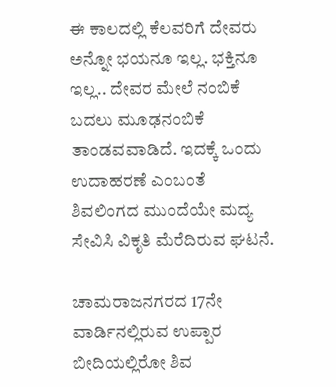ಈ ಕಾಲದಲ್ಲಿ ಕೆಲವರಿಗೆ ದೇವರು ಅನ್ನೋ ಭಯನೂ ಇಲ್ಲ. ಭಕ್ತಿನೂ ಇಲ್ಲ.. ದೇವರ ಮೇಲೆ ನಂಬಿಕೆ ಬದಲು ಮೂಢನಂಬಿಕೆ ತಾಂಡವವಾಡಿದೆ. ಇದಕ್ಕೆ ಒಂದು ಉದಾಹರಣೆ ಎಂಬಂತೆ ಶಿವಲಿಂಗದ ಮುಂದೆಯೇ ಮದ್ಯ ಸೇವಿಸಿ ವಿಕೃತಿ ಮೆರೆದಿರುವ ಘಟನೆ.

ಚಾಮರಾಜನಗರದ 17ನೇ ವಾರ್ಡಿನಲ್ಲಿರುವ ಉಪ್ಪಾರ ಬೀದಿಯಲ್ಲಿರೋ ಶಿವ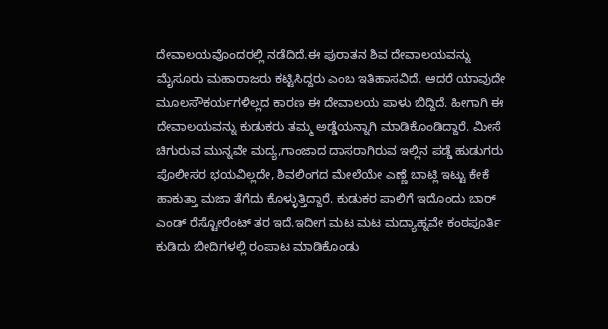ದೇವಾಲಯವೊಂದರಲ್ಲಿ ನಡೆದಿದೆ.ಈ ಪುರಾತನ ಶಿವ ದೇವಾಲಯವನ್ನು ಮೈಸೂರು ಮಹಾರಾಜರು ಕಟ್ಟಿಸಿದ್ದರು ಎಂಬ ಇತಿಹಾಸವಿದೆ. ಆದರೆ ಯಾವುದೇ ಮೂಲಸೌಕರ್ಯಗಳಿಲ್ಲದ ಕಾರಣ ಈ ದೇವಾಲಯ ಪಾಳು ಬಿದ್ದಿದೆ. ಹೀಗಾಗಿ ಈ ದೇವಾಲಯವನ್ನು ಕುಡುಕರು ತಮ್ಮ ಅಡ್ಡೆಯನ್ನಾಗಿ ಮಾಡಿಕೊಂಡಿದ್ದಾರೆ. ಮೀಸೆ ಚಿಗುರುವ ಮುನ್ನವೇ ಮದ್ಯ,ಗಾಂಜಾದ ದಾಸರಾಗಿರುವ ಇಲ್ಲಿನ ಪಡ್ಡೆ ಹುಡುಗರು ಪೊಲೀಸರ ಭಯವಿಲ್ಲದೇ, ಶಿವಲಿಂಗದ ಮೇಲೆಯೇ ಎಣ್ಣೆ ಬಾಟ್ಲಿ ಇಟ್ಟು ಕೇಕೆ ಹಾಕುತ್ತಾ ಮಜಾ ತೆಗೆದು ಕೊಳ್ಳುತ್ತಿದ್ದಾರೆ. ಕುಡುಕರ ಪಾಲಿಗೆ ಇದೊಂದು ಬಾರ್ ಎಂಡ್ ರೆಸ್ಟೋರೆಂಟ್ ತರ ಇದೆ.ಇದೀಗ ಮಟ ಮಟ ಮದ್ಯಾಹ್ನವೇ ಕಂಠಪೂರ್ತಿ ಕುಡಿದು ಬೀದಿಗಳಲ್ಲಿ ರಂಪಾಟ ಮಾಡಿಕೊಂಡು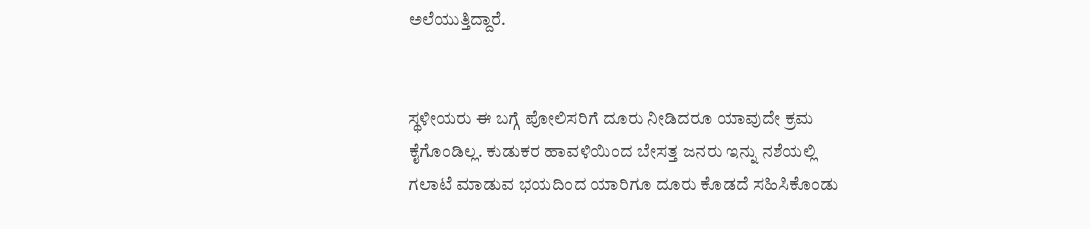ಅಲೆಯುತ್ತಿದ್ದಾರೆ.


ಸ್ಥಳೀಯರು ಈ ಬಗ್ಗೆ ಪೋಲಿಸರಿಗೆ ದೂರು ನೀಡಿದರೂ ಯಾವುದೇ ಕ್ರಮ ಕೈಗೊಂಡಿಲ್ಲ. ಕುಡುಕರ ಹಾವಳಿಯಿಂದ ಬೇಸತ್ತ ಜನರು ಇನ್ನು ನಶೆಯಲ್ಲಿ ಗಲಾಟೆ ಮಾಡುವ ಭಯದಿಂದ ಯಾರಿಗೂ ದೂರು ಕೊಡದೆ ಸಹಿಸಿಕೊಂಡು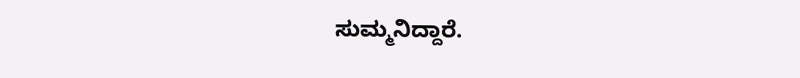ಸುಮ್ಮನಿದ್ದಾರೆ.